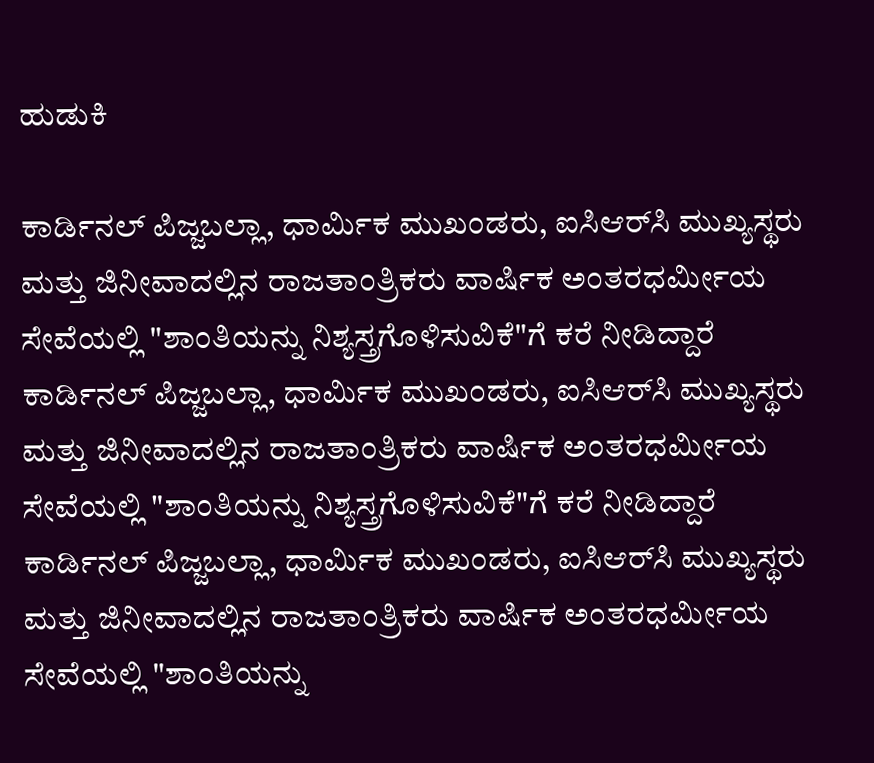ಹುಡುಕಿ

ಕಾರ್ಡಿನಲ್ ಪಿಜ್ಜಬಲ್ಲಾ, ಧಾರ್ಮಿಕ ಮುಖಂಡರು, ಐಸಿಆರ್‌ಸಿ ಮುಖ್ಯಸ್ಥರು ಮತ್ತು ಜಿನೀವಾದಲ್ಲಿನ ರಾಜತಾಂತ್ರಿಕರು ವಾರ್ಷಿಕ ಅಂತರಧರ್ಮೀಯ ಸೇವೆಯಲ್ಲಿ "ಶಾಂತಿಯನ್ನು ನಿಶ್ಯಸ್ತ್ರಗೊಳಿಸುವಿಕೆ"ಗೆ ಕರೆ ನೀಡಿದ್ದಾರೆ ಕಾರ್ಡಿನಲ್ ಪಿಜ್ಜಬಲ್ಲಾ, ಧಾರ್ಮಿಕ ಮುಖಂಡರು, ಐಸಿಆರ್‌ಸಿ ಮುಖ್ಯಸ್ಥರು ಮತ್ತು ಜಿನೀವಾದಲ್ಲಿನ ರಾಜತಾಂತ್ರಿಕರು ವಾರ್ಷಿಕ ಅಂತರಧರ್ಮೀಯ ಸೇವೆಯಲ್ಲಿ "ಶಾಂತಿಯನ್ನು ನಿಶ್ಯಸ್ತ್ರಗೊಳಿಸುವಿಕೆ"ಗೆ ಕರೆ ನೀಡಿದ್ದಾರೆ ಕಾರ್ಡಿನಲ್ ಪಿಜ್ಜಬಲ್ಲಾ, ಧಾರ್ಮಿಕ ಮುಖಂಡರು, ಐಸಿಆರ್‌ಸಿ ಮುಖ್ಯಸ್ಥರು ಮತ್ತು ಜಿನೀವಾದಲ್ಲಿನ ರಾಜತಾಂತ್ರಿಕರು ವಾರ್ಷಿಕ ಅಂತರಧರ್ಮೀಯ ಸೇವೆಯಲ್ಲಿ "ಶಾಂತಿಯನ್ನು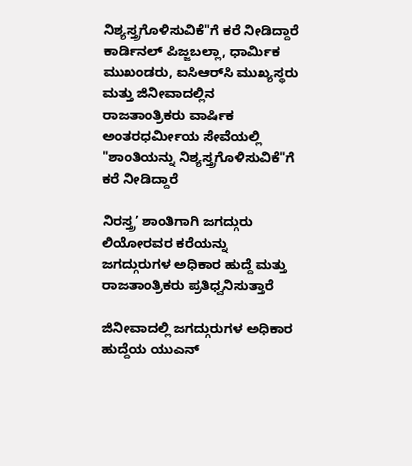ನಿಶ್ಯಸ್ತ್ರಗೊಳಿಸುವಿಕೆ"ಗೆ ಕರೆ ನೀಡಿದ್ದಾರೆ ಕಾರ್ಡಿನಲ್ ಪಿಜ್ಜಬಲ್ಲಾ, ಧಾರ್ಮಿಕ ಮುಖಂಡರು, ಐಸಿಆರ್‌ಸಿ ಮುಖ್ಯಸ್ಥರು ಮತ್ತು ಜಿನೀವಾದಲ್ಲಿನ ರಾಜತಾಂತ್ರಿಕರು ವಾರ್ಷಿಕ ಅಂತರಧರ್ಮೀಯ ಸೇವೆಯಲ್ಲಿ "ಶಾಂತಿಯನ್ನು ನಿಶ್ಯಸ್ತ್ರಗೊಳಿಸುವಿಕೆ"ಗೆ ಕರೆ ನೀಡಿದ್ದಾರೆ

ನಿರಸ್ತ್ರ’ ಶಾಂತಿಗಾಗಿ ಜಗದ್ಗುರು ಲಿಯೋರವರ ಕರೆಯನ್ನು ಜಗದ್ಗುರುಗಳ ಅಧಿಕಾರ ಹುದ್ದೆ ಮತ್ತು ರಾಜತಾಂತ್ರಿಕರು ಪ್ರತಿಧ್ವನಿಸುತ್ತಾರೆ

ಜಿನೀವಾದಲ್ಲಿ ಜಗದ್ಗುರುಗಳ ಅಧಿಕಾರ ಹುದ್ದೆಯ ಯುಎನ್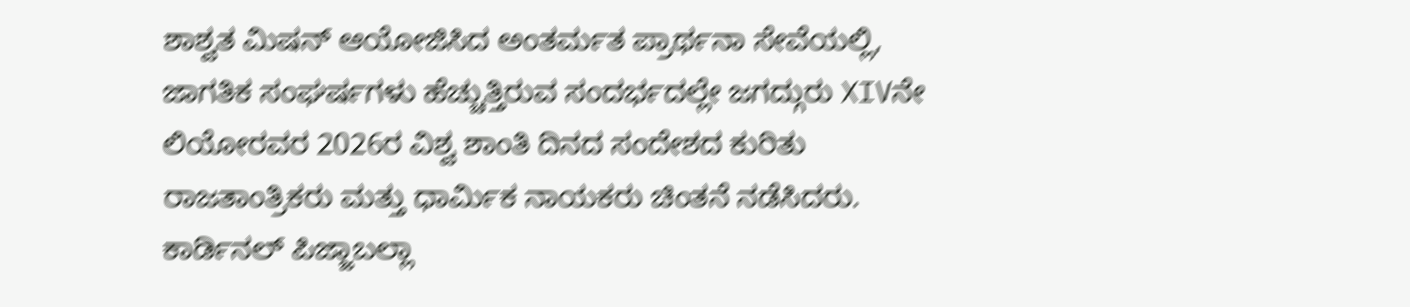ಶಾಶ್ವತ ಮಿಷನ್ ಆಯೋಜಿಸಿದ ಅಂತರ್ಮತ ಪ್ರಾರ್ಥನಾ ಸೇವೆಯಲ್ಲಿ, ಜಾಗತಿಕ ಸಂಘರ್ಷಗಳು ಹೆಚ್ಚುತ್ತಿರುವ ಸಂದರ್ಭದಲ್ಲೇ ಜಗದ್ಗುರು XIVನೇ ಲಿಯೋರವರ 2026ರ ವಿಶ್ವ ಶಾಂತಿ ದಿನದ ಸಂದೇಶದ ಕುರಿತು ರಾಜತಾಂತ್ರಿಕರು ಮತ್ತು ಧಾರ್ಮಿಕ ನಾಯಕರು ಚಿಂತನೆ ನಡೆಸಿದರು. ಕಾರ್ಡಿನಲ್ ಪಿಜ್ಜಾಬಲ್ಲಾ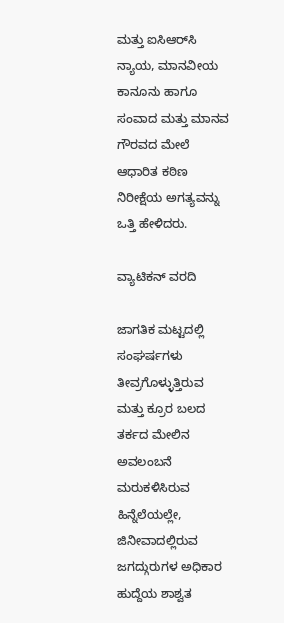ಮತ್ತು ಐಸಿಆರ್‌ಸಿ ನ್ಯಾಯ, ಮಾನವೀಯ ಕಾನೂನು ಹಾಗೂ ಸಂವಾದ ಮತ್ತು ಮಾನವ ಗೌರವದ ಮೇಲೆ ಆಧಾರಿತ ಕಠಿಣ ನಿರೀಕ್ಷೆಯ ಅಗತ್ಯವನ್ನು ಒತ್ತಿ ಹೇಳಿದರು.

ವ್ಯಾಟಿಕನ್ ವರದಿ

ಜಾಗತಿಕ ಮಟ್ಟದಲ್ಲಿ ಸಂಘರ್ಷಗಳು ತೀವ್ರಗೊಳ್ಳುತ್ತಿರುವ ಮತ್ತು ಕ್ರೂರ ಬಲದ ತರ್ಕದ ಮೇಲಿನ ಅವಲಂಬನೆ ಮರುಕಳಿಸಿರುವ ಹಿನ್ನೆಲೆಯಲ್ಲೇ, ಜಿನೀವಾದಲ್ಲಿರುವ ಜಗದ್ಗುರುಗಳ ಅಧಿಕಾರ ಹುದ್ದೆಯ ಶಾಶ್ವತ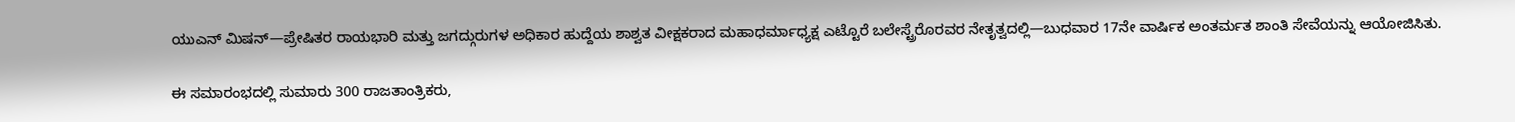ಯುಎನ್ ಮಿಷನ್‌—ಪ್ರೇಷಿತರ ರಾಯಭಾರಿ ಮತ್ತು ಜಗದ್ಗುರುಗಳ ಅಧಿಕಾರ ಹುದ್ದೆಯ ಶಾಶ್ವತ ವೀಕ್ಷಕರಾದ ಮಹಾಧರ್ಮಾಧ್ಯಕ್ಷ ಎಟ್ಟೊರೆ ಬಲೇಸ್ಟ್ರೆರೊರವರ ನೇತೃತ್ವದಲ್ಲಿ—ಬುಧವಾರ 17ನೇ ವಾರ್ಷಿಕ ಅಂತರ್ಮತ ಶಾಂತಿ ಸೇವೆಯನ್ನು ಆಯೋಜಿಸಿತು.

ಈ ಸಮಾರಂಭದಲ್ಲಿ ಸುಮಾರು 300 ರಾಜತಾಂತ್ರಿಕರು,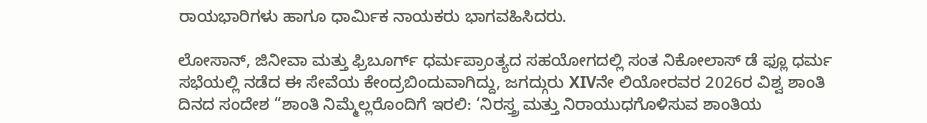ರಾಯಭಾರಿಗಳು ಹಾಗೂ ಧಾರ್ಮಿಕ ನಾಯಕರು ಭಾಗವಹಿಸಿದರು.

ಲೋಸಾನ್, ಜಿನೀವಾ ಮತ್ತು ಫ್ರಿಬೂರ್ಗ್ ಧರ್ಮಪ್ರಾಂತ್ಯದ ಸಹಯೋಗದಲ್ಲಿ ಸಂತ ನಿಕೋಲಾಸ್ ಡೆ ಫ್ಲೂ ಧರ್ಮ ಸಭೆಯಲ್ಲಿ ನಡೆದ ಈ ಸೇವೆಯ ಕೇಂದ್ರಬಿಂದುವಾಗಿದ್ದು, ಜಗದ್ಗುರು XIVನೇ ಲಿಯೋರವರ 2026ರ ವಿಶ್ವ ಶಾಂತಿ ದಿನದ ಸಂದೇಶ “ಶಾಂತಿ ನಿಮ್ಮೆಲ್ಲರೊಂದಿಗೆ ಇರಲಿ: ‘ನಿರಸ್ತ್ರ ಮತ್ತು ನಿರಾಯುಧಗೊಳಿಸುವ ಶಾಂತಿಯ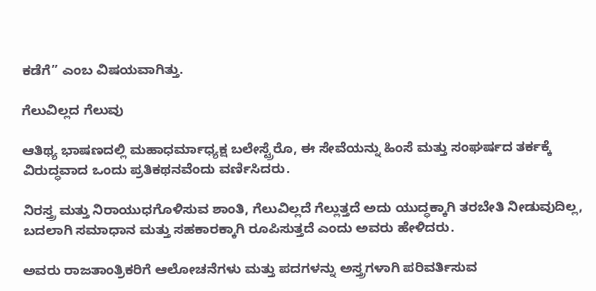ಕಡೆಗೆ” ಎಂಬ ವಿಷಯವಾಗಿತ್ತು.

ಗೆಲುವಿಲ್ಲದ ಗೆಲುವು

ಆತಿಥ್ಯ ಭಾಷಣದಲ್ಲಿ ಮಹಾಧರ್ಮಾಧ್ಯಕ್ಷ ಬಲೇಸ್ಟ್ರೆರೊ, ಈ ಸೇವೆಯನ್ನು ಹಿಂಸೆ ಮತ್ತು ಸಂಘರ್ಷದ ತರ್ಕಕ್ಕೆ ವಿರುದ್ಧವಾದ ಒಂದು ಪ್ರತಿಕಥನವೆಂದು ವರ್ಣಿಸಿದರು.

ನಿರಸ್ತ್ರ ಮತ್ತು ನಿರಾಯುಧಗೊಳಿಸುವ ಶಾಂತಿ, ಗೆಲುವಿಲ್ಲದೆ ಗೆಲ್ಲುತ್ತದೆ ಅದು ಯುದ್ಧಕ್ಕಾಗಿ ತರಬೇತಿ ನೀಡುವುದಿಲ್ಲ, ಬದಲಾಗಿ ಸಮಾಧಾನ ಮತ್ತು ಸಹಕಾರಕ್ಕಾಗಿ ರೂಪಿಸುತ್ತದೆ ಎಂದು ಅವರು ಹೇಳಿದರು.

ಅವರು ರಾಜತಾಂತ್ರಿಕರಿಗೆ ಆಲೋಚನೆಗಳು ಮತ್ತು ಪದಗಳನ್ನು ಅಸ್ತ್ರಗಳಾಗಿ ಪರಿವರ್ತಿಸುವ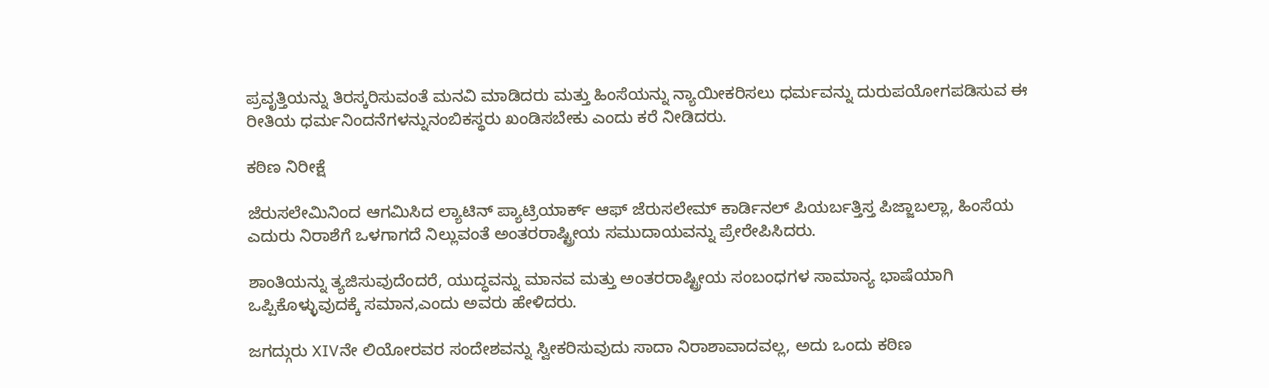ಪ್ರವೃತ್ತಿಯನ್ನು ತಿರಸ್ಕರಿಸುವಂತೆ ಮನವಿ ಮಾಡಿದರು ಮತ್ತು ಹಿಂಸೆಯನ್ನು ನ್ಯಾಯೀಕರಿಸಲು ಧರ್ಮವನ್ನು ದುರುಪಯೋಗಪಡಿಸುವ ಈ ರೀತಿಯ ಧರ್ಮನಿಂದನೆಗಳನ್ನುನಂಬಿಕಸ್ಥರು ಖಂಡಿಸಬೇಕು ಎಂದು ಕರೆ ನೀಡಿದರು.

ಕಠಿಣ ನಿರೀಕ್ಷೆ

ಜೆರುಸಲೇಮಿನಿಂದ ಆಗಮಿಸಿದ ಲ್ಯಾಟಿನ್ ಪ್ಯಾಟ್ರಿಯಾರ್ಕ್ ಆಫ್ ಜೆರುಸಲೇಮ್ ಕಾರ್ಡಿನಲ್ ಪಿಯರ್ಬತ್ತಿಸ್ತ ಪಿಜ್ಜಾಬಲ್ಲಾ, ಹಿಂಸೆಯ ಎದುರು ನಿರಾಶೆಗೆ ಒಳಗಾಗದೆ ನಿಲ್ಲುವಂತೆ ಅಂತರರಾಷ್ಟ್ರೀಯ ಸಮುದಾಯವನ್ನು ಪ್ರೇರೇಪಿಸಿದರು.

ಶಾಂತಿಯನ್ನು ತ್ಯಜಿಸುವುದೆಂದರೆ, ಯುದ್ಧವನ್ನು ಮಾನವ ಮತ್ತು ಅಂತರರಾಷ್ಟ್ರೀಯ ಸಂಬಂಧಗಳ ಸಾಮಾನ್ಯ ಭಾಷೆಯಾಗಿ ಒಪ್ಪಿಕೊಳ್ಳುವುದಕ್ಕೆ ಸಮಾನ,ಎಂದು ಅವರು ಹೇಳಿದರು.

ಜಗದ್ಗುರು XIVನೇ ಲಿಯೋರವರ ಸಂದೇಶವನ್ನು ಸ್ವೀಕರಿಸುವುದು ಸಾದಾ ನಿರಾಶಾವಾದವಲ್ಲ, ಅದು ಒಂದು ಕಠಿಣ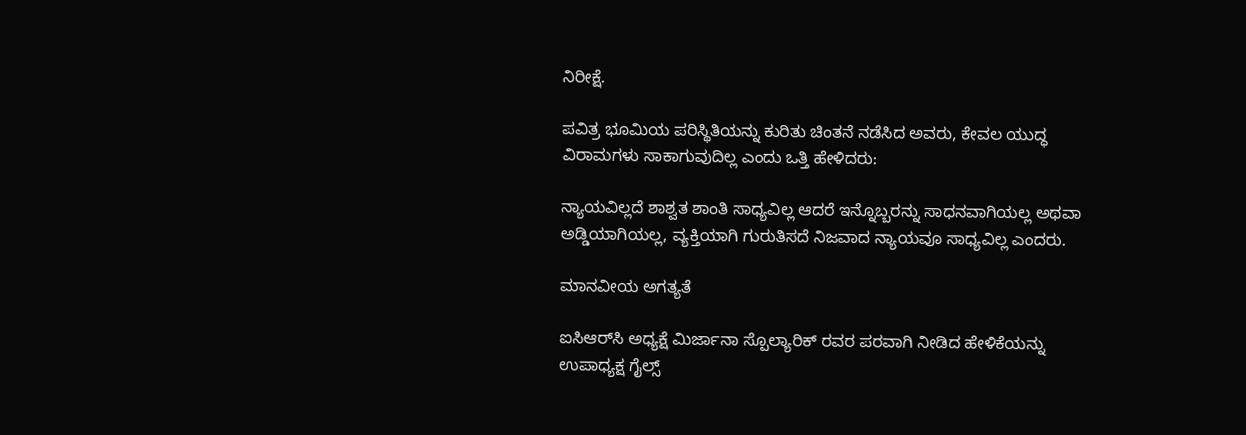ನಿರೀಕ್ಷೆ.

ಪವಿತ್ರ ಭೂಮಿಯ ಪರಿಸ್ಥಿತಿಯನ್ನು ಕುರಿತು ಚಿಂತನೆ ನಡೆಸಿದ ಅವರು, ಕೇವಲ ಯುದ್ಧ ವಿರಾಮಗಳು ಸಾಕಾಗುವುದಿಲ್ಲ ಎಂದು ಒತ್ತಿ ಹೇಳಿದರು:

ನ್ಯಾಯವಿಲ್ಲದೆ ಶಾಶ್ವತ ಶಾಂತಿ ಸಾಧ್ಯವಿಲ್ಲ ಆದರೆ ಇನ್ನೊಬ್ಬರನ್ನು ಸಾಧನವಾಗಿಯಲ್ಲ ಅಥವಾ ಅಡ್ಡಿಯಾಗಿಯಲ್ಲ, ವ್ಯಕ್ತಿಯಾಗಿ ಗುರುತಿಸದೆ ನಿಜವಾದ ನ್ಯಾಯವೂ ಸಾಧ್ಯವಿಲ್ಲ ಎಂದರು.

ಮಾನವೀಯ ಅಗತ್ಯತೆ

ಐಸಿಆರ್‌ಸಿ ಅಧ್ಯಕ್ಷೆ ಮಿರ್ಜಾನಾ ಸ್ಪೊಲ್ಯಾರಿಕ್ ರವರ ಪರವಾಗಿ ನೀಡಿದ ಹೇಳಿಕೆಯನ್ನು ಉಪಾಧ್ಯಕ್ಷ ಗೈಲ್ಸ್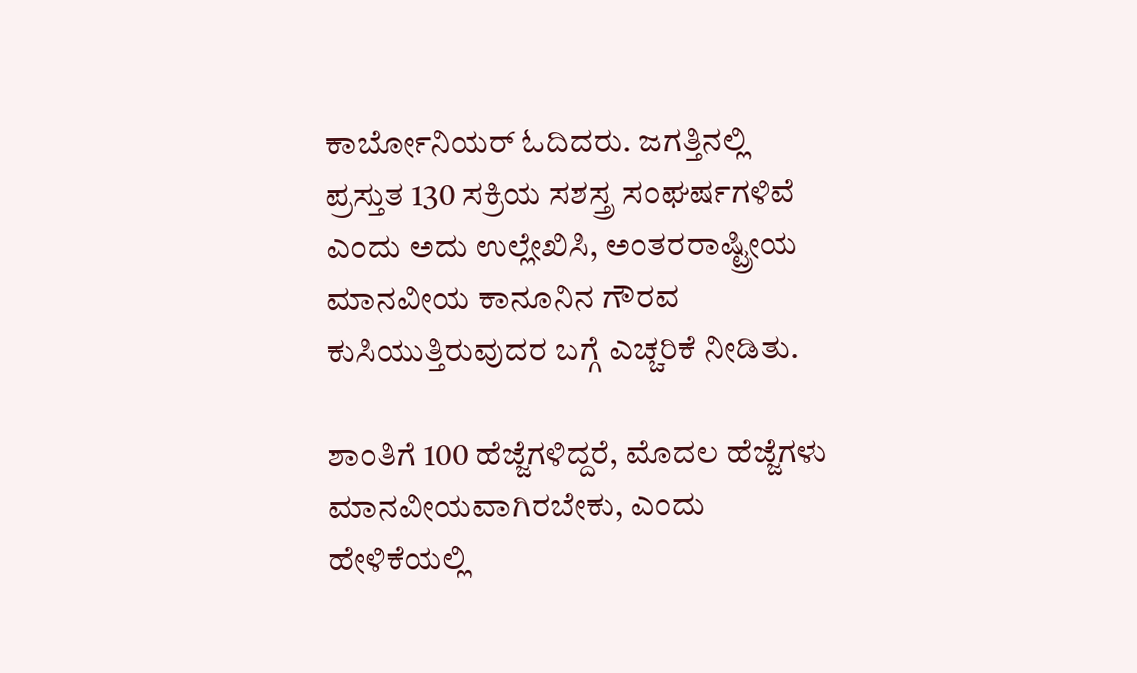ಕಾರ್ಬೋನಿಯರ್ ಓದಿದರು. ಜಗತ್ತಿನಲ್ಲಿ ಪ್ರಸ್ತುತ 130 ಸಕ್ರಿಯ ಸಶಸ್ತ್ರ ಸಂಘರ್ಷಗಳಿವೆ ಎಂದು ಅದು ಉಲ್ಲೇಖಿಸಿ, ಅಂತರರಾಷ್ಟ್ರೀಯ ಮಾನವೀಯ ಕಾನೂನಿನ ಗೌರವ ಕುಸಿಯುತ್ತಿರುವುದರ ಬಗ್ಗೆ ಎಚ್ಚರಿಕೆ ನೀಡಿತು.

ಶಾಂತಿಗೆ 100 ಹೆಜ್ಜೆಗಳಿದ್ದರೆ, ಮೊದಲ ಹೆಜ್ಜೆಗಳು ಮಾನವೀಯವಾಗಿರಬೇಕು, ಎಂದು ಹೇಳಿಕೆಯಲ್ಲಿ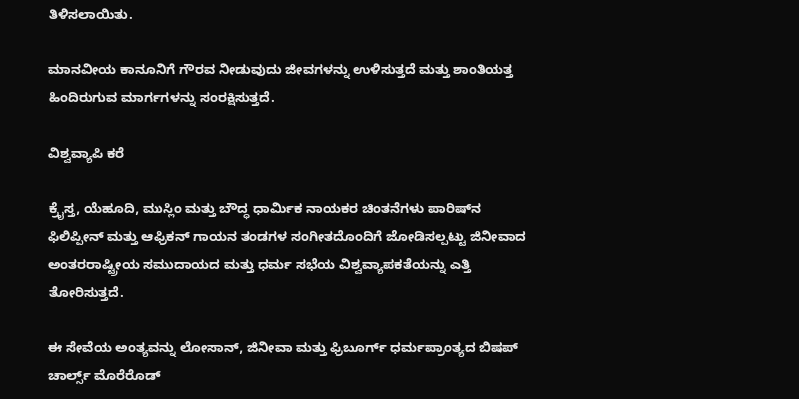ತಿಳಿಸಲಾಯಿತು.

ಮಾನವೀಯ ಕಾನೂನಿಗೆ ಗೌರವ ನೀಡುವುದು ಜೀವಗಳನ್ನು ಉಳಿಸುತ್ತದೆ ಮತ್ತು ಶಾಂತಿಯತ್ತ ಹಿಂದಿರುಗುವ ಮಾರ್ಗಗಳನ್ನು ಸಂರಕ್ಷಿಸುತ್ತದೆ.

ವಿಶ್ವವ್ಯಾಪಿ ಕರೆ

ಕ್ರೈಸ್ತ, ಯೆಹೂದಿ, ಮುಸ್ಲಿಂ ಮತ್ತು ಬೌದ್ಧ ಧಾರ್ಮಿಕ ನಾಯಕರ ಚಿಂತನೆಗಳು ಪಾರಿಷ್‌ನ ಫಿಲಿಪ್ಪೀನ್ ಮತ್ತು ಆಫ್ರಿಕನ್ ಗಾಯನ ತಂಡಗಳ ಸಂಗೀತದೊಂದಿಗೆ ಜೋಡಿಸಲ್ಪಟ್ಟು ಜಿನೀವಾದ ಅಂತರರಾಷ್ಟ್ರೀಯ ಸಮುದಾಯದ ಮತ್ತು ಧರ್ಮ ಸಭೆಯ ವಿಶ್ವವ್ಯಾಪಕತೆಯನ್ನು ಎತ್ತಿ ತೋರಿಸುತ್ತದೆ.

ಈ ಸೇವೆಯ ಅಂತ್ಯವನ್ನು ಲೋಸಾನ್, ಜಿನೀವಾ ಮತ್ತು ಫ್ರಿಬೂರ್ಗ್ ಧರ್ಮಪ್ರಾಂತ್ಯದ ಬಿಷಪ್ ಚಾರ್ಲ್ಸ್ ಮೊರೆರೊಡ್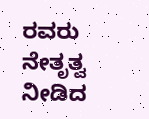ರವರು ನೇತೃತ್ವ ನೀಡಿದ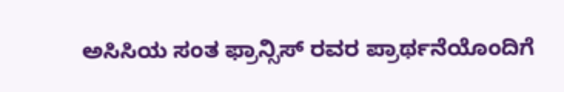ಅಸಿಸಿಯ ಸಂತ ಫ್ರಾನ್ಸಿಸ್ ರವರ ಪ್ರಾರ್ಥನೆಯೊಂದಿಗೆ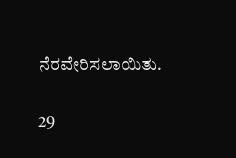ನೆರವೇರಿಸಲಾಯಿತು.

29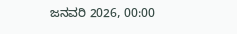ಜನವರಿ 2026, 00:00